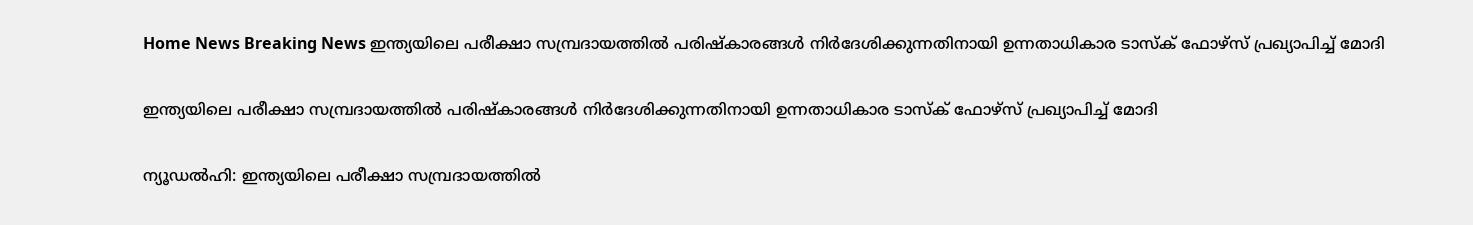Home News Breaking News ഇന്ത്യയിലെ പരീക്ഷാ സമ്പ്രദായത്തില്‍ പരിഷ്‌കാരങ്ങള്‍ നിര്‍ദേശിക്കുന്നതിനായി ഉന്നതാധികാര ടാസ്‌ക് ഫോഴ്‌സ് പ്രഖ്യാപിച്ച് മോദി

ഇന്ത്യയിലെ പരീക്ഷാ സമ്പ്രദായത്തില്‍ പരിഷ്‌കാരങ്ങള്‍ നിര്‍ദേശിക്കുന്നതിനായി ഉന്നതാധികാര ടാസ്‌ക് ഫോഴ്‌സ് പ്രഖ്യാപിച്ച് മോദി

ന്യൂഡല്‍ഹി: ഇന്ത്യയിലെ പരീക്ഷാ സമ്പ്രദായത്തില്‍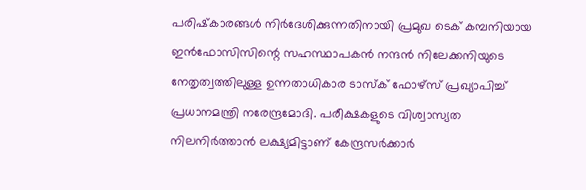പരിഷ്‌കാരങ്ങള്‍ നിര്‍ദേശിക്കുന്നതിനായി പ്രമുഖ ടെക് കമ്പനിയായ ഇന്‍ഫോസിസിന്റെ സഹസ്ഥാപകന്‍ നന്ദന്‍ നിലേക്കനിയുടെ നേതൃത്വത്തിലുള്ള ഉന്നതാധികാര ടാസ്‌ക് ഫോഴ്‌സ് പ്രഖ്യാപിച്ച് പ്രധാനമന്ത്രി നരേന്ദ്രമോദി. പരീക്ഷകളുടെ വിശ്വാസ്യത നിലനിര്‍ത്താന്‍ ലക്ഷ്യമിട്ടാണ് കേന്ദ്രസര്‍ക്കാര്‍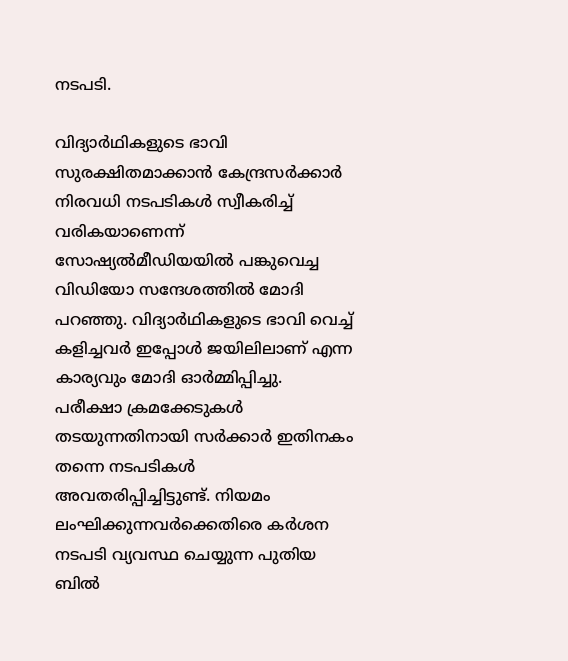നടപടി.

വിദ്യാര്‍ഥികളുടെ ഭാവി സുരക്ഷിതമാക്കാന്‍ കേന്ദ്രസര്‍ക്കാര്‍ നിരവധി നടപടികള്‍ സ്വീകരിച്ച് വരികയാണെന്ന് സോഷ്യല്‍മീഡിയയില്‍ പങ്കുവെച്ച വിഡിയോ സന്ദേശത്തില്‍ മോദി പറഞ്ഞു. വിദ്യാര്‍ഥികളുടെ ഭാവി വെച്ച് കളിച്ചവര്‍ ഇപ്പോള്‍ ജയിലിലാണ് എന്ന കാര്യവും മോദി ഓര്‍മ്മിപ്പിച്ചു. പരീക്ഷാ ക്രമക്കേടുകള്‍ തടയുന്നതിനായി സര്‍ക്കാര്‍ ഇതിനകം തന്നെ നടപടികള്‍ അവതരിപ്പിച്ചിട്ടുണ്ട്. നിയമം ലംഘിക്കുന്നവര്‍ക്കെതിരെ കര്‍ശന നടപടി വ്യവസ്ഥ ചെയ്യുന്ന പുതിയ ബില്‍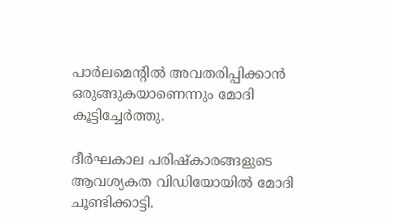പാര്‍ലമെന്റില്‍ അവതരിപ്പിക്കാന്‍ ഒരുങ്ങുകയാണെന്നും മോദി കൂട്ടിച്ചേര്‍ത്തു.

ദീര്‍ഘകാല പരിഷ്‌കാരങ്ങളുടെ ആവശ്യകത വിഡിയോയില്‍ മോദി ചൂണ്ടിക്കാട്ടി.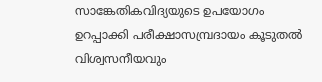സാങ്കേതികവിദ്യയുടെ ഉപയോഗം ഉറപ്പാക്കി പരീക്ഷാസമ്പ്രദായം കൂടുതല്‍ വിശ്വസനീയവും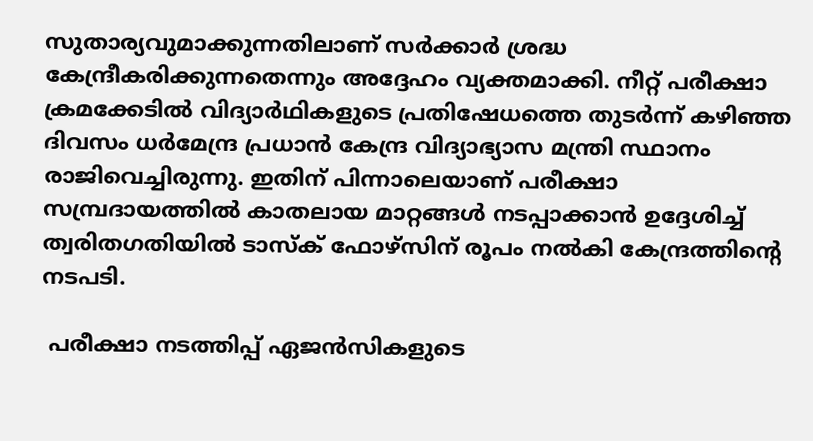സുതാര്യവുമാക്കുന്നതിലാണ് സര്‍ക്കാര്‍ ശ്രദ്ധ കേന്ദ്രീകരിക്കുന്നതെന്നും അദ്ദേഹം വ്യക്തമാക്കി. നീറ്റ് പരീക്ഷാ ക്രമക്കേടില്‍ വിദ്യാര്‍ഥികളുടെ പ്രതിഷേധത്തെ തുടര്‍ന്ന് കഴിഞ്ഞ ദിവസം ധര്‍മേന്ദ്ര പ്രധാന്‍ കേന്ദ്ര വിദ്യാഭ്യാസ മന്ത്രി സ്ഥാനം രാജിവെച്ചിരുന്നു. ഇതിന് പിന്നാലെയാണ് പരീക്ഷാ സമ്പ്രദായത്തില്‍ കാതലായ മാറ്റങ്ങള്‍ നടപ്പാക്കാന്‍ ഉദ്ദേശിച്ച് ത്വരിതഗതിയില്‍ ടാസ്‌ക് ഫോഴ്‌സിന് രൂപം നല്‍കി കേന്ദ്രത്തിന്റെ നടപടി.

 പരീക്ഷാ നടത്തിപ്പ് ഏജന്‍സികളുടെ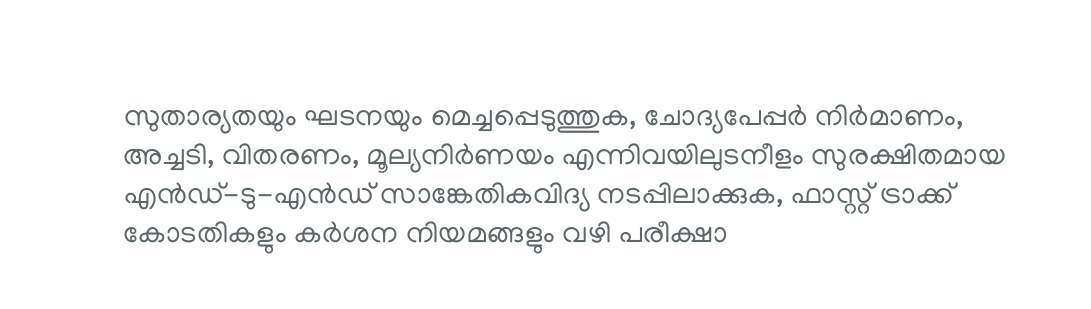സുതാര്യതയും ഘടനയും മെച്ചപ്പെടുത്തുക, ചോദ്യപേപ്പര്‍ നിര്‍മാണം, അച്ചടി, വിതരണം, മൂല്യനിര്‍ണയം എന്നിവയിലുടനീളം സുരക്ഷിതമായ എന്‍ഡ്-ടു-എന്‍ഡ് സാങ്കേതികവിദ്യ നടപ്പിലാക്കുക, ഫാസ്റ്റ് ട്രാക്ക് കോടതികളും കര്‍ശന നിയമങ്ങളും വഴി പരീക്ഷാ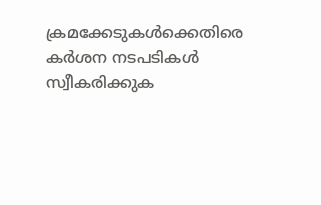ക്രമക്കേടുകള്‍ക്കെതിരെ കര്‍ശന നടപടികള്‍ സ്വീകരിക്കുക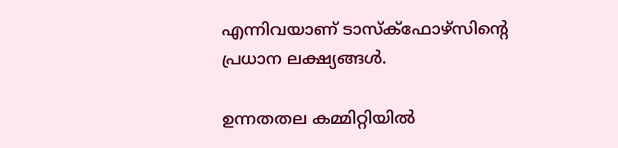എന്നിവയാണ് ടാസ്‌ക്ഫോഴ്സിന്റെ പ്രധാന ലക്ഷ്യങ്ങള്‍.

ഉന്നതതല കമ്മിറ്റിയില്‍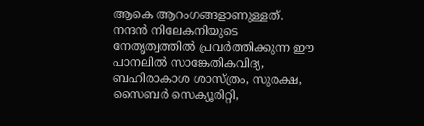ആകെ ആറംഗങ്ങളാണുള്ളത്. നന്ദന്‍ നിലേകനിയുടെ നേതൃത്വത്തില്‍ പ്രവര്‍ത്തിക്കുന്ന ഈ പാനലില്‍ സാങ്കേതികവിദ്യ, ബഹിരാകാശ ശാസ്ത്രം, സുരക്ഷ, സൈബര്‍ സെക്യൂരിറ്റി,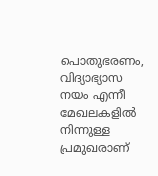പൊതുഭരണം, വിദ്യാഭ്യാസ നയം എന്നീ മേഖലകളില്‍ നിന്നുള്ള പ്രമുഖരാണ്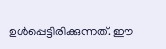ഉള്‍പ്പെട്ടിരിക്കുന്നത്. ഈ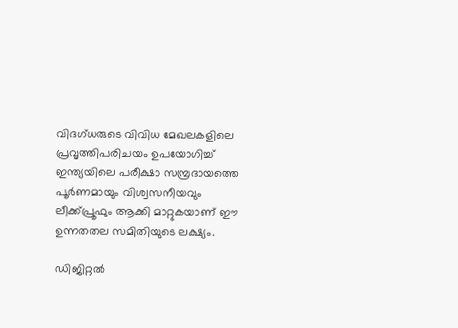വിദഗ്ധരുടെ വിവിധ മേഖലകളിലെ പ്രവൃത്തിപരിചയം ഉപയോഗിച്ച് ഇന്ത്യയിലെ പരീക്ഷാ സമ്പ്രദായത്തെ പൂര്‍ണമായും വിശ്വസനീയവും ലീക്ക്പ്രൂഫും ആക്കി മാറ്റുകയാണ് ഈ ഉന്നതതല സമിതിയുടെ ലക്ഷ്യം.

ഡിജിറ്റല്‍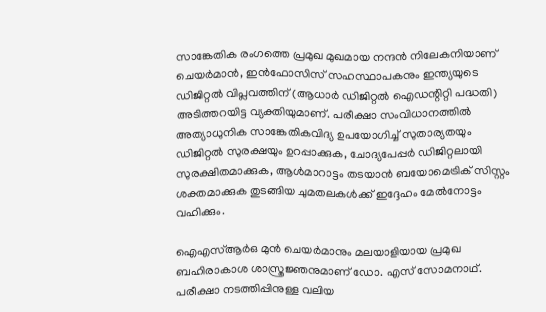സാങ്കേതിക രംഗത്തെ പ്രമുഖ മുഖമായ നന്ദന്‍ നിലേകനിയാണ് ചെയര്‍മാന്‍, ഇന്‍ഫോസിസ് സഹസ്ഥാപകനും ഇന്ത്യയുടെ ഡിജിറ്റല്‍ വിപ്ലവത്തിന് (ആധാര്‍ ഡിജിറ്റല്‍ ഐഡന്റിറ്റി പദ്ധതി) അടിത്തറയിട്ട വ്യക്തിയുമാണ്. പരീക്ഷാ സംവിധാനത്തില്‍ അത്യാധുനിക സാങ്കേതികവിദ്യ ഉപയോഗിച്ച് സുതാര്യതയും ഡിജിറ്റല്‍ സുരക്ഷയും ഉറപ്പാക്കുക, ചോദ്യപേപ്പര്‍ ഡിജിറ്റലായി സുരക്ഷിതമാക്കുക, ആള്‍മാറാട്ടം തടയാന്‍ ബയോമെട്രിക് സിസ്റ്റം ശക്തമാക്കുക തുടങ്ങിയ ചുമതലകള്‍ക്ക് ഇദ്ദേഹം മേല്‍നോട്ടം വഹിക്കും.

ഐഎസ്ആര്‍ഒ മുന്‍ ചെയര്‍മാനും മലയാളിയായ പ്രമുഖ ബഹിരാകാശ ശാസ്ത്രജ്ഞനുമാണ് ഡോ. എസ് സോമനാഥ്. പരീക്ഷാ നടത്തിപ്പിനുള്ള വലിയ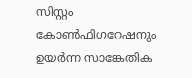സിസ്റ്റം കോണ്‍ഫിഗറേഷനും ഉയര്‍ന്ന സാങ്കേതിക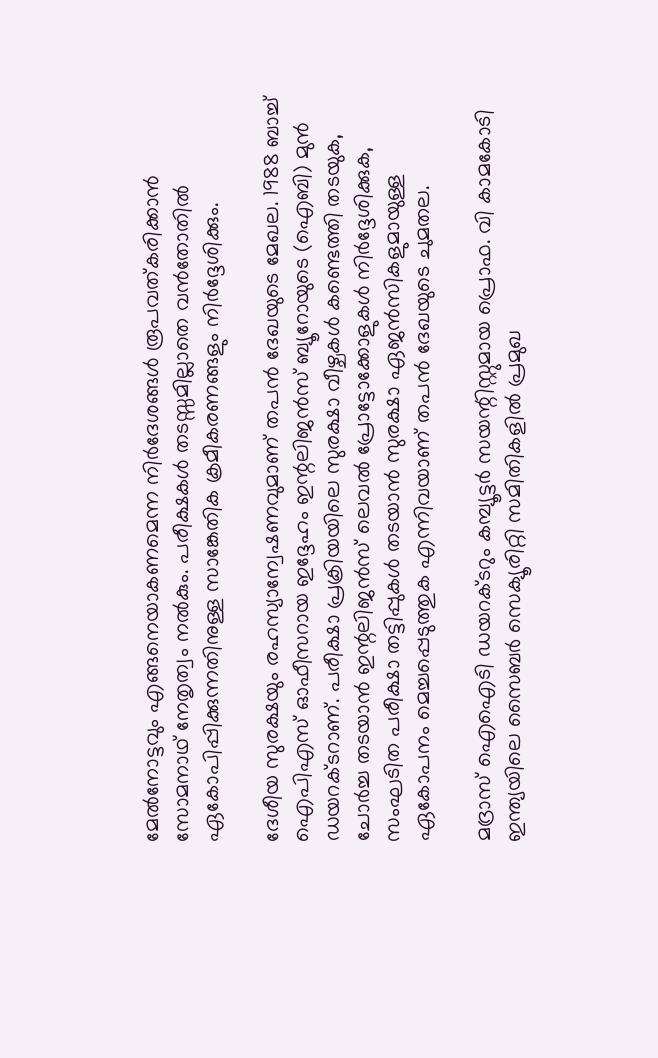മേല്‍നോട്ടവും എങ്ങനെയാകണമെന്ന നിര്‍ദേശങ്ങള്‍ രൂപവത്കരിക്കാന്‍ സോമനാഥ് നേതൃത്വം നല്‍കും. പരീക്ഷകള്‍ തടസ്സമില്ലാതെ വന്‍തോതില്‍ ഏകോപിപ്പിക്കുന്നതിനുള്ള സാങ്കേതിക ക്രമീകരണങ്ങളും നിര്‍ദ്ദേശിക്കും.

ദേശീയ സുരക്ഷയും രഹസ്യാന്വേഷണവുമാണ് തപന്‍ ദേഖയുടെ മേഖല. 1988 ബാച്ച് ഐപിഎസ് ഓഫീസറായ ഇദ്ദേഹം ഇന്റലിജന്‍സ് ബ്യൂറോയുടെ (ഐബി) മുന്‍ ഡയറക്ടറാണ്. പരീക്ഷാ പ്രക്രിയയിലെ സുരക്ഷാ വീഴ്ചകള്‍ കണ്ടെത്തി തടയുക, ചോര്‍ച്ച തടയാന്‍ ഇന്റലിജന്‍സ് ലെവല്‍ പ്രോട്ടോക്കോളുകള്‍ നിര്‍ദ്ദേശിക്കുക, സംഘടിത പരീക്ഷാ തട്ടിപ്പുകള്‍ തടയാന്‍ സുരക്ഷാ ഏജന്‍സികളുമായുള്ള ഏകോപനം മെച്ചപ്പെടുത്തുക എന്നിവയാണ് തപന്‍ ദേഖയുടെ ചുമതല.

മദ്രാസ് ഐഐടി ഡയറക്ടറും കമ്പ്യൂട്ടര്‍ സയന്റിസ്റ്റുമായ പ്രൊഫ. വി കാമകോടി ഇന്ത്യയിലെ സൈബര്‍ സെക്യൂരിറ്റി സമിതികളില്‍ പ്രമുഖ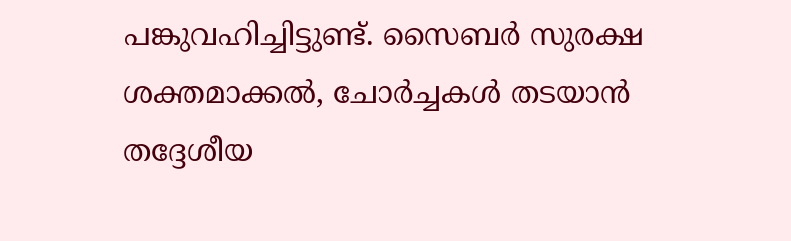പങ്കുവഹിച്ചിട്ടുണ്ട്. സൈബര്‍ സുരക്ഷ ശക്തമാക്കല്‍, ചോര്‍ച്ചകള്‍ തടയാന്‍ തദ്ദേശീയ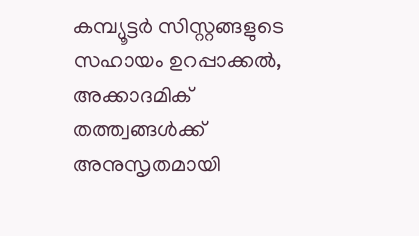കമ്പ്യൂട്ടര്‍ സിസ്റ്റങ്ങളുടെ സഹായം ഉറപ്പാക്കല്‍, അക്കാദമിക് തത്ത്വങ്ങള്‍ക്ക് അനുസൃതമായി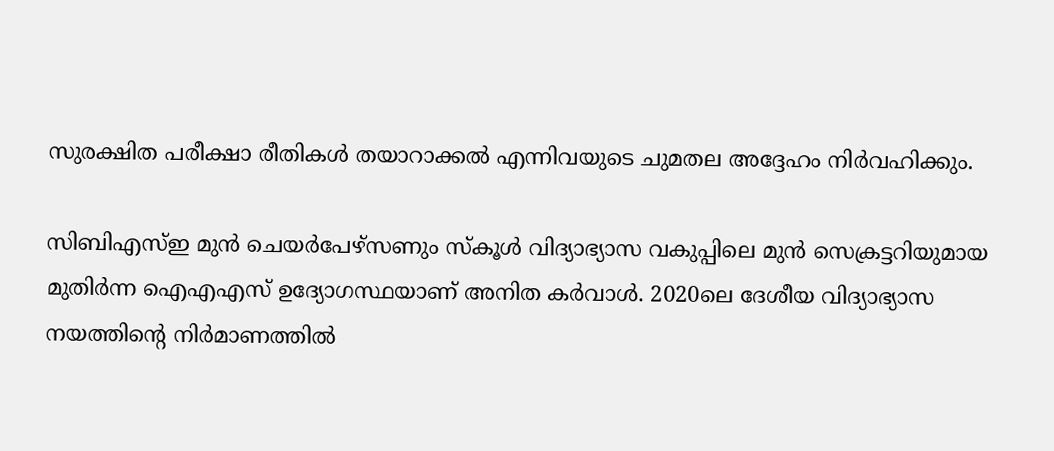സുരക്ഷിത പരീക്ഷാ രീതികള്‍ തയാറാക്കല്‍ എന്നിവയുടെ ചുമതല അദ്ദേഹം നിര്‍വഹിക്കും.

സിബിഎസ്ഇ മുന്‍ ചെയര്‍പേഴ്സണും സ്‌കൂള്‍ വിദ്യാഭ്യാസ വകുപ്പിലെ മുന്‍ സെക്രട്ടറിയുമായ മുതിര്‍ന്ന ഐഎഎസ് ഉദ്യോഗസ്ഥയാണ് അനിത കര്‍വാള്‍. 2020ലെ ദേശീയ വിദ്യാഭ്യാസ നയത്തിന്റെ നിര്‍മാണത്തില്‍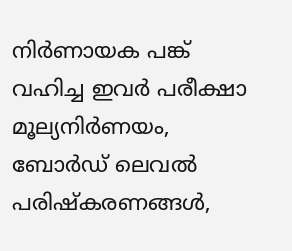നിര്‍ണായക പങ്ക് വഹിച്ച ഇവര്‍ പരീക്ഷാ മൂല്യനിര്‍ണയം, ബോര്‍ഡ് ലെവല്‍ പരിഷ്‌കരണങ്ങള്‍,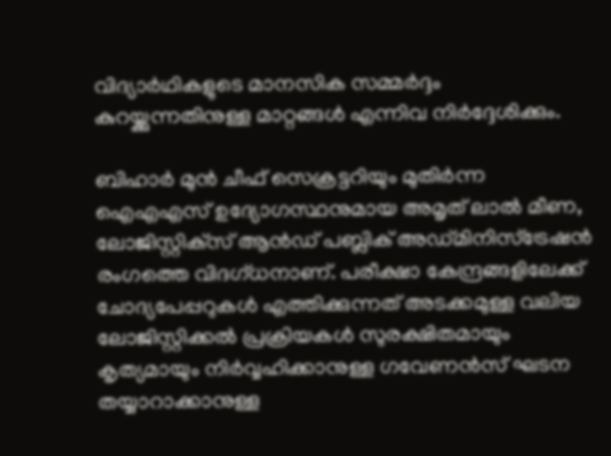വിദ്യാര്‍ഥികളുടെ മാനസിക സമ്മര്‍ദ്ദം കുറയ്ക്കുന്നതിനുള്ള മാറ്റങ്ങള്‍ എന്നിവ നിര്‍ദ്ദേശിക്കും.

ബിഹാര്‍ മുന്‍ ചീഫ് സെക്രട്ടറിയും മുതിര്‍ന്ന ഐഎഎസ് ഉദ്യോഗസ്ഥനുമായ അമൃത് ലാല്‍ മീണ, ലോജിസ്റ്റിക്‌സ് ആന്‍ഡ് പബ്ലിക് അഡ്മിനിസ്‌ട്രേഷന്‍ രംഗത്തെ വിദഗ്ധനാണ്. പരീക്ഷാ കേന്ദ്രങ്ങളിലേക്ക് ചോദ്യപേപ്പറുകള്‍ എത്തിക്കുന്നത് അടക്കമുള്ള വലിയ ലോജിസ്റ്റിക്കല്‍ പ്രക്രിയകള്‍ സുരക്ഷിതമായും കൃത്യമായും നിര്‍വ്വഹിക്കാനുള്ള ഗവേണന്‍സ് ഘടന തയ്യാറാക്കാനുള്ള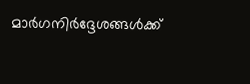മാര്‍ഗനിര്‍ദ്ദേശങ്ങള്‍ക്ക്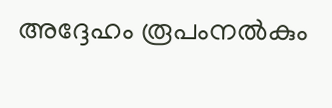അദ്ദേഹം രൂപംനല്‍കും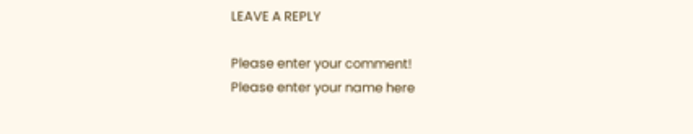LEAVE A REPLY

Please enter your comment!
Please enter your name here